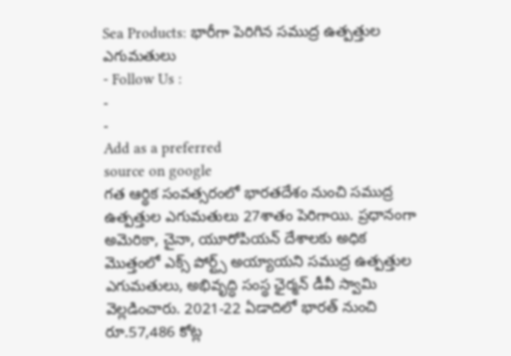Sea Products: భారీగా పెరిగిన సముద్ర ఉత్పత్తుల ఎగుమతులు
- Follow Us :
-
-
Add as a preferred
source on google
గత ఆర్థిక సంవత్సరంలో భారతదేశం నుంచి సముద్ర ఉత్పత్తుల ఎగుమతులు 27శాతం పెరిగాయి. ప్రధానంగా అమెరికా, చైనా, యూరోపియన్ దేశాలకు అధిక మొత్తంలో ఎక్స్ పోర్ట్స్ అయ్యాయని సముద్ర ఉత్పత్తుల ఎగుమతులు, అభివృద్ధి సంస్థ ఛైర్మన్ డీవీ స్వామి వెల్లడించారు. 2021-22 ఏడాదిలో భారత్ నుంచి రూ.57,486 కోట్ల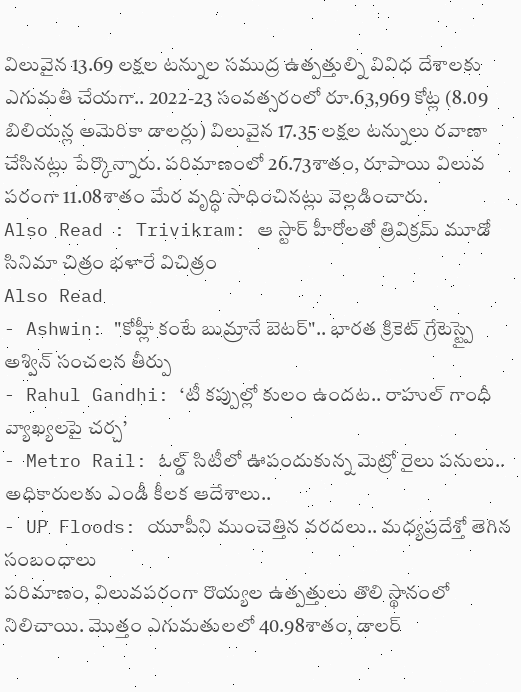విలువైన 13.69 లక్షల టన్నుల సముద్ర ఉత్పత్తుల్ని వివిధ దేశాలకు ఎగుమతి చేయగా.. 2022-23 సంవత్సరంలో రూ.63,969 కోట్ల (8.09 బిలియన్ల అమెరికా డాలర్లు) విలువైన 17.35 లక్షల టన్నులు రవాణా చేసినట్లు పేర్కొన్నారు. పరిమాణంలో 26.73శాతం, రూపాయి విలువ పరంగా 11.08శాతం మేర వృద్ధి సాధించినట్లు వెల్లడించారు.
Also Read : Trivikram: ఆ స్టార్ హీరోలతో త్రివిక్రమ్ మూడో సినిమా చిత్రం భళారే విచిత్రం
Also Read
- Ashwin: "కోహ్లీ కంటే బుమ్రానే బెటర్".. భారత క్రికెట్ గ్రేటెస్ట్పై అశ్విన్ సంచలన తీర్పు
- Rahul Gandhi: ‘టీ కప్పుల్లో కులం ఉందట.. రాహుల్ గాంధీ వ్యాఖ్యలపై చర్చ’
- Metro Rail: ఓల్డ్ సిటీలో ఊపందుకున్న మెట్రో రైలు పనులు.. అధికారులకు ఎండీ కీలక ఆదేశాలు..
- UP Floods: యూపీని ముంచెత్తిన వరదలు.. మధ్యప్రదేశ్తో తెగిన సంబంధాలు
పరిమాణం, విలువపరంగా రొయ్యల ఉత్పత్తులు తొలి స్థానంలో నిలిచాయి. మొత్తం ఎగుమతులలో 40.98శాతం, డాలర్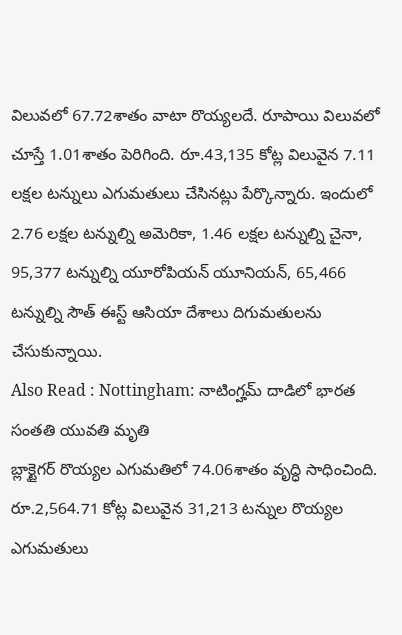విలువలో 67.72శాతం వాటా రొయ్యలదే. రూపాయి విలువలో చూస్తే 1.01శాతం పెరిగింది. రూ.43,135 కోట్ల విలువైన 7.11 లక్షల టన్నులు ఎగుమతులు చేసినట్లు పేర్కొన్నారు. ఇందులో 2.76 లక్షల టన్నుల్ని అమెరికా, 1.46 లక్షల టన్నుల్ని చైనా, 95,377 టన్నుల్ని యూరోపియన్ యూనియన్, 65,466 టన్నుల్ని సౌత్ ఈస్ట్ ఆసియా దేశాలు దిగుమతులను చేసుకున్నాయి.
Also Read : Nottingham: నాటింగ్హమ్ దాడిలో భారత సంతతి యువతి మృతి
బ్లాక్టైగర్ రొయ్యల ఎగుమతిలో 74.06శాతం వృద్ధి సాధించింది. రూ.2,564.71 కోట్ల విలువైన 31,213 టన్నుల రొయ్యల ఎగుమతులు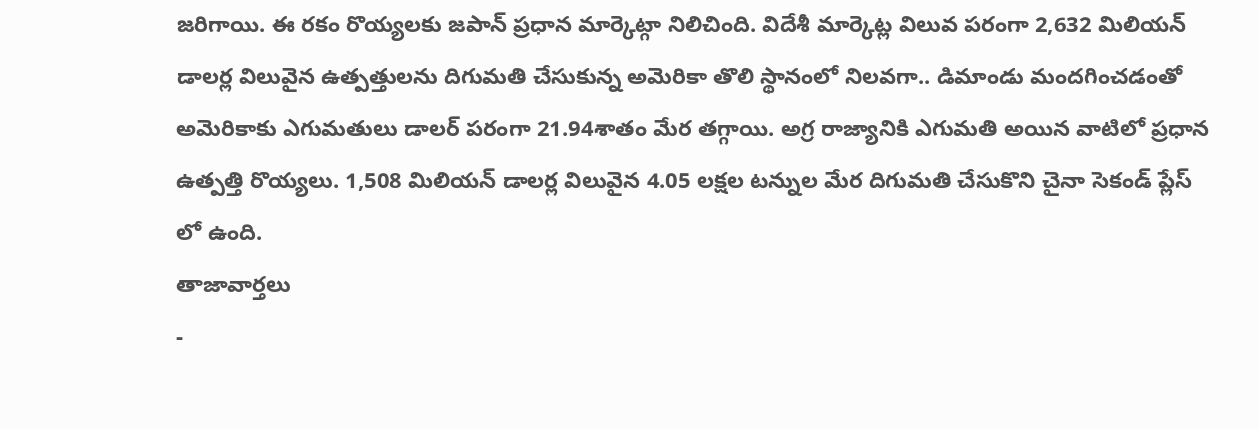జరిగాయి. ఈ రకం రొయ్యలకు జపాన్ ప్రధాన మార్కెట్గా నిలిచింది. విదేశీ మార్కెట్ల విలువ పరంగా 2,632 మిలియన్ డాలర్ల విలువైన ఉత్పత్తులను దిగుమతి చేసుకున్న అమెరికా తొలి స్థానంలో నిలవగా.. డిమాండు మందగించడంతో అమెరికాకు ఎగుమతులు డాలర్ పరంగా 21.94శాతం మేర తగ్గాయి. అగ్ర రాజ్యానికి ఎగుమతి అయిన వాటిలో ప్రధాన ఉత్పత్తి రొయ్యలు. 1,508 మిలియన్ డాలర్ల విలువైన 4.05 లక్షల టన్నుల మేర దిగుమతి చేసుకొని చైనా సెకండ్ ప్లేస్ లో ఉంది.
తాజావార్తలు
-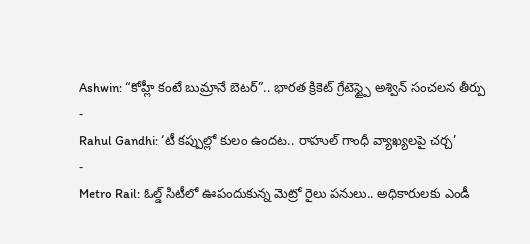Ashwin: “కోహ్లీ కంటే బుమ్రానే బెటర్”.. భారత క్రికెట్ గ్రేటెస్ట్పై అశ్విన్ సంచలన తీర్పు
-
Rahul Gandhi: ‘టీ కప్పుల్లో కులం ఉందట.. రాహుల్ గాంధీ వ్యాఖ్యలపై చర్చ’
-
Metro Rail: ఓల్డ్ సిటీలో ఊపందుకున్న మెట్రో రైలు పనులు.. అధికారులకు ఎండీ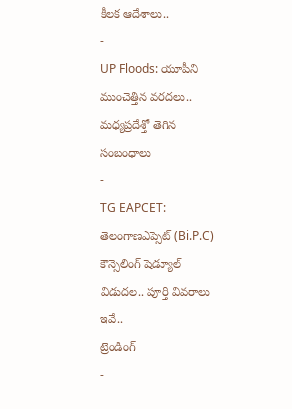కీలక ఆదేశాలు..
-
UP Floods: యూపీని ముంచెత్తిన వరదలు.. మధ్యప్రదేశ్తో తెగిన సంబంధాలు
-
TG EAPCET: తెలంగాణఎప్సెట్ (Bi.P.C) కౌన్సెలింగ్ షెడ్యూల్ విడుదల.. పూర్తి వివరాలు ఇవే..
ట్రెండింగ్
-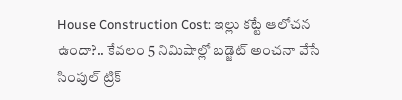House Construction Cost: ఇల్లు కట్టే ఆలోచన ఉందా?.. కేవలం 5 నిమిషాల్లో బడ్జెట్ అంచనా వేసే సింపుల్ ట్రిక్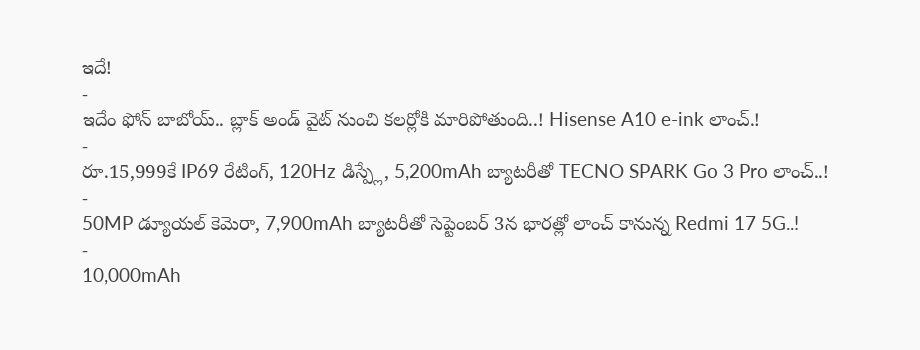ఇదే!
-
ఇదేం ఫోన్ బాబోయ్.. బ్లాక్ అండ్ వైట్ నుంచి కలర్లోకి మారిపోతుంది..! Hisense A10 e-ink లాంచ్.!
-
రూ.15,999కే IP69 రేటింగ్, 120Hz డిస్ప్లే, 5,200mAh బ్యాటరీతో TECNO SPARK Go 3 Pro లాంచ్..!
-
50MP డ్యూయల్ కెమెరా, 7,900mAh బ్యాటరీతో సెప్టెంబర్ 3న భారత్లో లాంచ్ కానున్న Redmi 17 5G..!
-
10,000mAh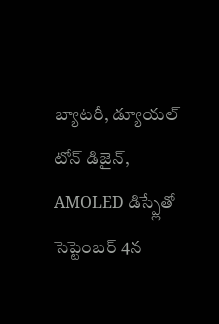బ్యాటరీ, డ్యూయల్ టోన్ డిజైన్, AMOLED డిస్ప్లేతో సెప్టెంబర్ 4న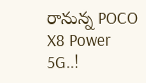రానున్న POCO X8 Power 5G..!